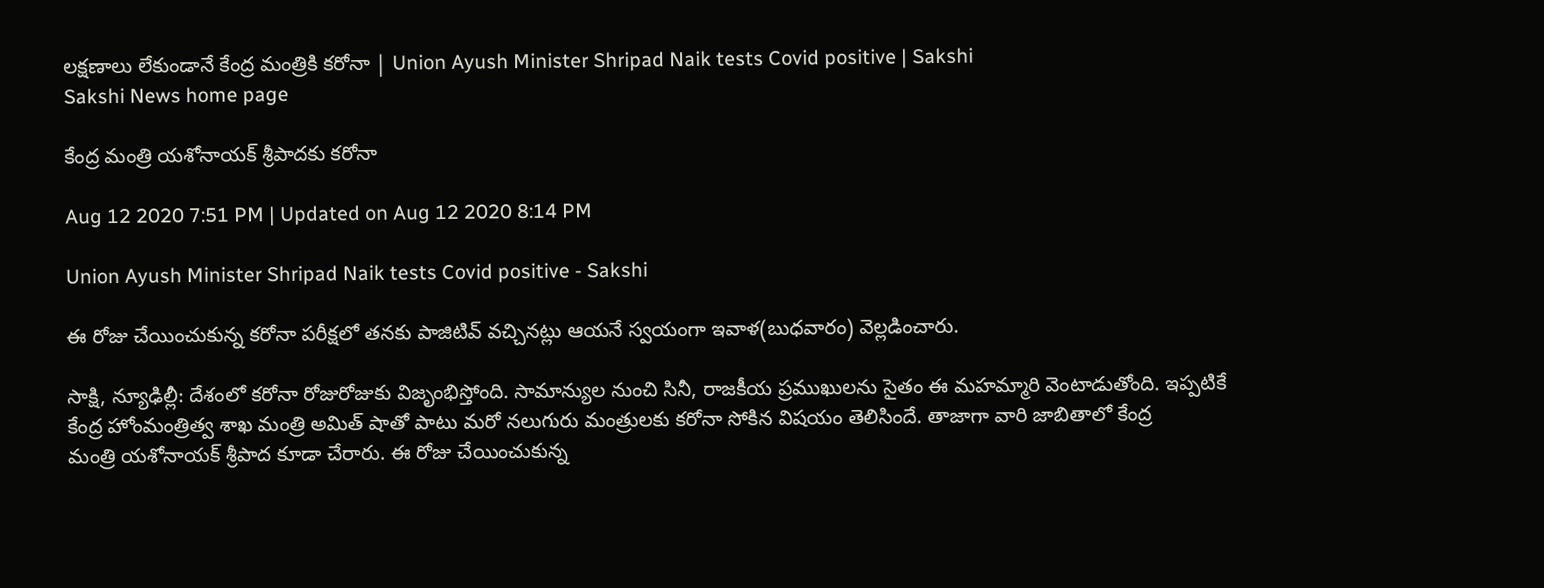లక్షణాలు లేకుండానే కేంద్ర మంత్రికి కరోనా | Union Ayush Minister Shripad Naik tests Covid positive | Sakshi
Sakshi News home page

కేంద్ర మంత్రి యశోనాయక్‌ శ్రీపాదకు కరోనా

Aug 12 2020 7:51 PM | Updated on Aug 12 2020 8:14 PM

Union Ayush Minister Shripad Naik tests Covid positive - Sakshi

ఈ రోజు చేయించుకున్న కరోనా పరీక్షలో తనకు పాజిటివ్‌ వచ్చినట్లు ఆయనే స్వయంగా ఇవాళ(బుధవారం) వెల్లడించారు.

సాక్షి, న్యూఢిల్లీ: దేశంలో కరోనా రోజురోజుకు విజృంభిస్తోంది. సామాన్యుల నుంచి సినీ, రాజకీయ ప్రముఖులను సైతం ఈ మహమ్మారి వెంటాడుతోంది. ఇప్పటికే కేంద్ర హోంమంత్రిత్వ శాఖ మంత్రి అమిత్‌ షాతో పాటు మరో నలుగురు మంత్రులకు కరోనా సోకిన విషయం తెలిసిందే. తాజాగా వారి జాబితాలో కేంద్ర మంత్రి ‌యశోనాయక్‌ శ్రీపాద కూడా చేరారు. ఈ రోజు చేయించుకున్న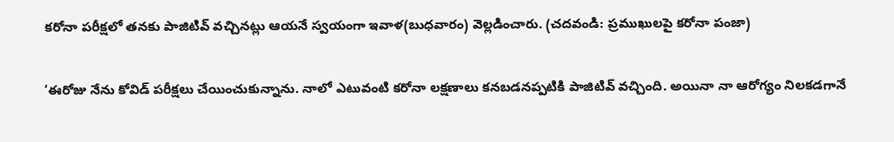కరోనా పరీక్షలో తనకు పాజిటివ్‌ వచ్చినట్లు ఆయనే స్వయంగా ఇవాళ(బుధవారం) వెల్లడించారు. (చదవండి: ప్రముఖులపై కరోనా పంజా)

‘ఈరోజు నేను కోవిడ్‌ పరీక్షలు చేయించుకున్నాను. నాలో ఎటువంటి కరోనా లక్షణాలు కనబడనప్పటికి పాజిటివ్‌ వచ్చింది. అయినా నా ఆరోగ్యం నిలకడగానే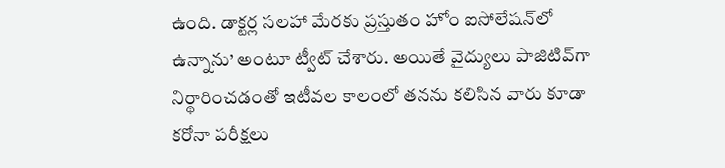ఉంది. డాక్టర్ల సలహా మేరకు ప్రస్తుతం హోం ఐసోలేషన్‌లో ఉన్నాను’ అంటూ ట్వీట్‌ చేశారు. అయితే వైద్యులు పాజిటివ్‌గా నిర్థారించడంతో ఇటీవల కాలంలో తనను కలిసిన వారు కూడా కరోనా పరీక్షలు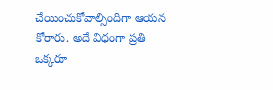చేయించుకోవాల్సిందిగా ఆయన కోరారు. అదే విధంగా ప్రతి ఒక్కరూ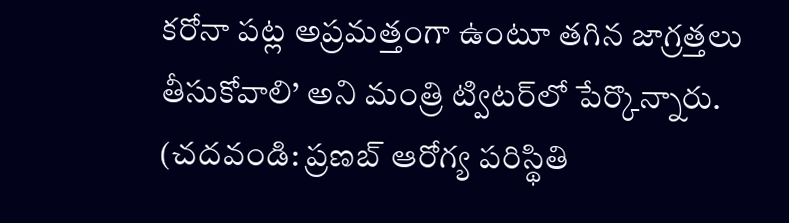కరోనా పట్ల అప్రమత్తంగా ఉంటూ తగిన జాగ్రత్తలు తీసుకోవాలి’ అని మంత్రి ట్విటర్‌లో పేర్కొన్నారు. (చదవండి: ప్రణబ్‌ ఆరోగ్య పరిస్థితి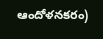ఆందోళనకరం)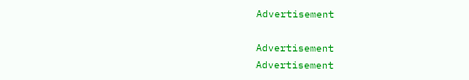Advertisement

Advertisement
Advertisement